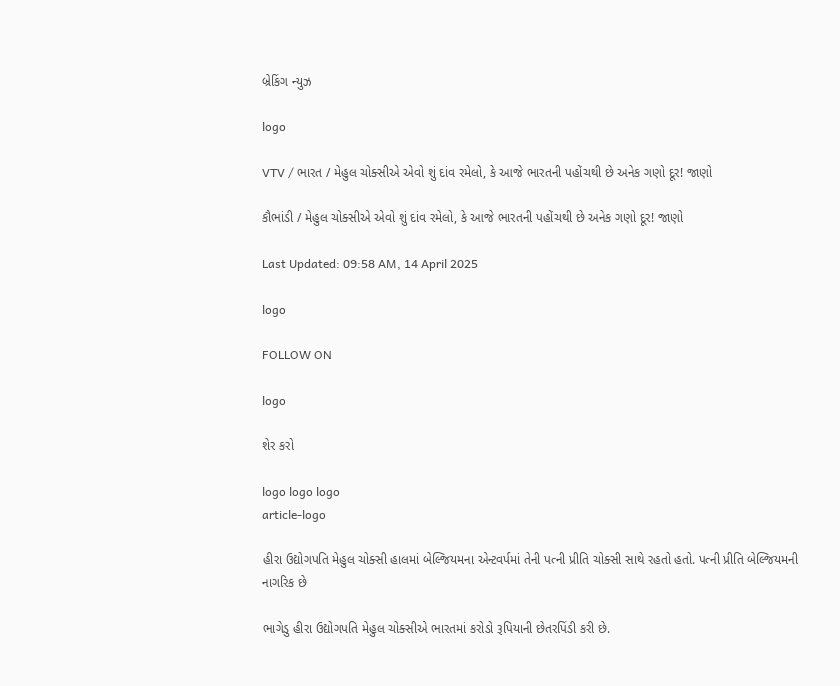બ્રેકિંગ ન્યુઝ

logo

VTV / ભારત / મેહુલ ચોક્સીએ એવો શું દાંવ રમેલો, કે આજે ભારતની પહોંચથી છે અનેક ગણો દૂર! જાણો

કૌભાંડી / મેહુલ ચોક્સીએ એવો શું દાંવ રમેલો, કે આજે ભારતની પહોંચથી છે અનેક ગણો દૂર! જાણો

Last Updated: 09:58 AM, 14 April 2025

logo

FOLLOW ON

logo

શેર કરો

logo logo logo
article-logo

હીરા ઉદ્યોગપતિ મેહુલ ચોક્સી હાલમાં બેલ્જિયમના એન્ટવર્પમાં તેની પત્ની પ્રીતિ ચોક્સી સાથે રહતો હતો. પત્ની પ્રીતિ બેલ્જિયમની નાગરિક છે

ભાગેડુ હીરા ઉદ્યોગપતિ મેહુલ ચોક્સીએ ભારતમાં કરોડો રૂપિયાની છેતરપિંડી કરી છે.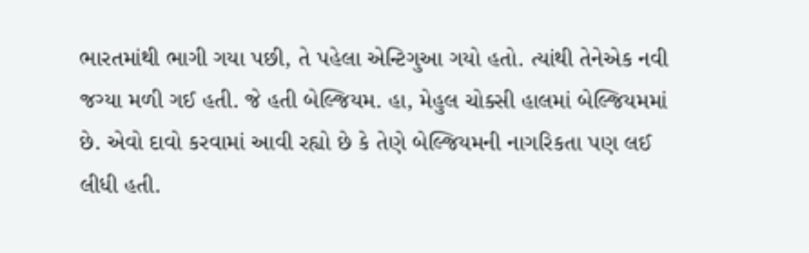ભારતમાંથી ભાગી ગયા પછી, તે પહેલા એન્ટિગુઆ ગયો હતો. ત્યાંથી તેનેએક નવી જગ્યા મળી ગઈ હતી. જે હતી બેલ્જિયમ. હા, મેહુલ ચોક્સી હાલમાં બેલ્જિયમમાં છે. એવો દાવો કરવામાં આવી રહ્યો છે કે તેણે બેલ્જિયમની નાગરિકતા પણ લઈ લીધી હતી.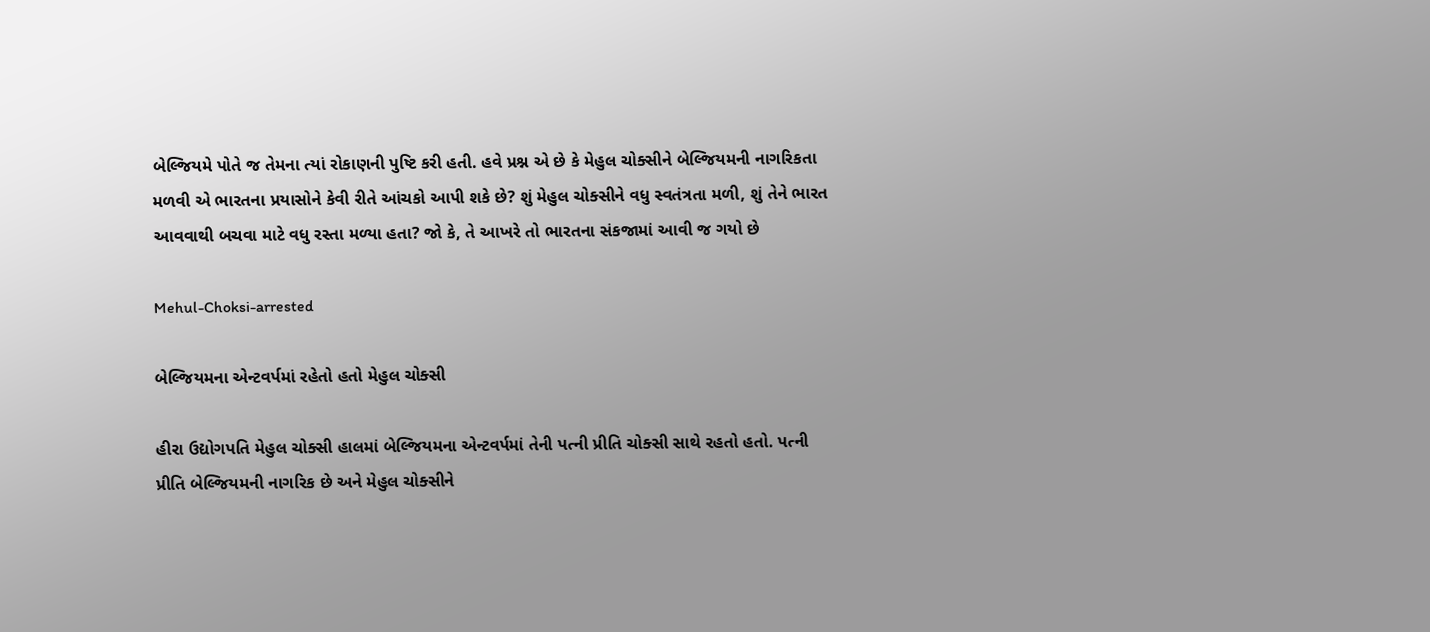બેલ્જિયમે પોતે જ તેમના ત્યાં રોકાણની પુષ્ટિ કરી હતી. હવે પ્રશ્ન એ છે કે મેહુલ ચોક્સીને બેલ્જિયમની નાગરિકતા મળવી એ ભારતના પ્રયાસોને કેવી રીતે આંચકો આપી શકે છે? શું મેહુલ ચોક્સીને વધુ સ્વતંત્રતા મળી, શું તેને ભારત આવવાથી બચવા માટે વધુ રસ્તા મળ્યા હતા? જો કે, તે આખરે તો ભારતના સંકજામાં આવી જ ગયો છે

Mehul-Choksi-arrested

બેલ્જિયમના એન્ટવર્પમાં રહેતો હતો મેહુલ ચોક્સી

હીરા ઉદ્યોગપતિ મેહુલ ચોક્સી હાલમાં બેલ્જિયમના એન્ટવર્પમાં તેની પત્ની પ્રીતિ ચોક્સી સાથે રહતો હતો. પત્ની પ્રીતિ બેલ્જિયમની નાગરિક છે અને મેહુલ ચોક્સીને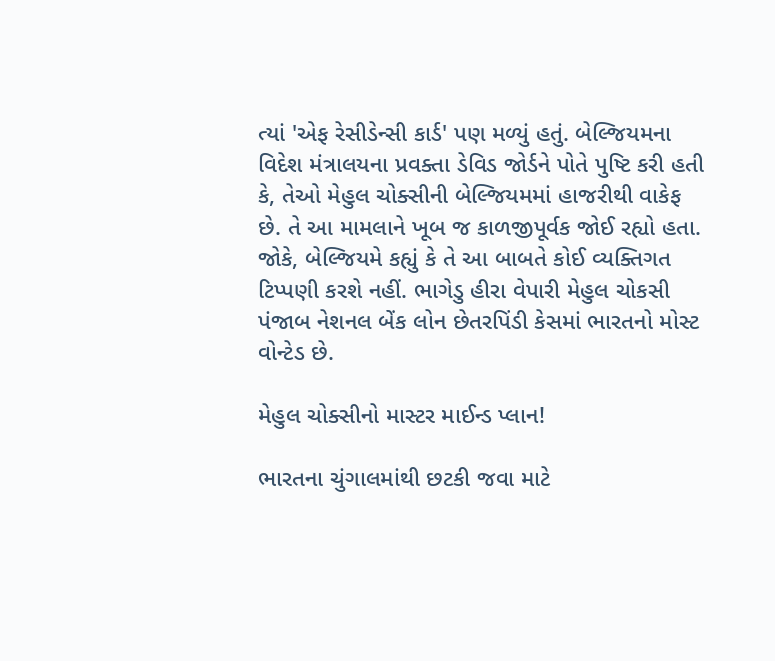ત્યાં 'એફ રેસીડેન્સી કાર્ડ' પણ મળ્યું હતું. બેલ્જિયમના વિદેશ મંત્રાલયના પ્રવક્તા ડેવિડ જોર્ડને પોતે પુષ્ટિ કરી હતી કે, તેઓ મેહુલ ચોક્સીની બેલ્જિયમમાં હાજરીથી વાકેફ છે. તે આ મામલાને ખૂબ જ કાળજીપૂર્વક જોઈ રહ્યો હતા. જોકે, બેલ્જિયમે કહ્યું કે તે આ બાબતે કોઈ વ્યક્તિગત ટિપ્પણી કરશે નહીં. ભાગેડુ હીરા વેપારી મેહુલ ચોકસી પંજાબ નેશનલ બેંક લોન છેતરપિંડી કેસમાં ભારતનો મોસ્ટ વોન્ટેડ છે.

મેહુલ ચોક્સીનો માસ્ટર માઈન્ડ પ્લાન!

ભારતના ચુંગાલમાંથી છટકી જવા માટે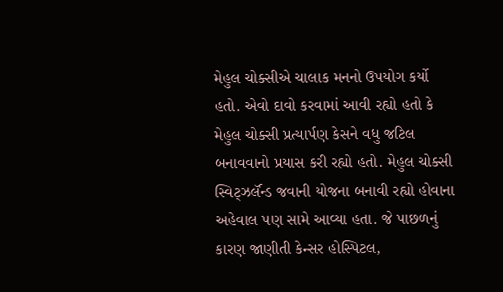મેહુલ ચોક્સીએ ચાલાક મનનો ઉપયોગ કર્યો હતો. એવો દાવો કરવામાં આવી રહ્યો હતો કે મેહુલ ચોક્સી પ્રત્યાર્પણ કેસને વધુ જટિલ બનાવવાનો પ્રયાસ કરી રહ્યો હતો. મેહુલ ચોક્સી સ્વિટ્ઝર્લૅન્ડ જવાની યોજના બનાવી રહ્યો હોવાના અહેવાલ પણ સામે આવ્યા હતા. જે પાછળનું કારણ જાણીતી કેન્સર હોસ્પિટલ,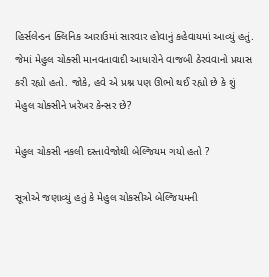હિર્સલેન્ડન ક્લિનિક આરાઉમાં સારવાર હોવાનું કહેવાયમાં આવ્યું હતું. જેમાં મેહુલ ચોક્સી માનવતાવાદી આધારોને વાજબી ઠેરવવાનો પ્રયાસ કરી રહ્યો હતો. જોકે, હવે એ પ્રશ્ન પણ ઊભો થઈ રહ્યો છે કે શું મેહુલ ચોક્સીને ખરેખર કેન્સર છે?

મેહુલ ચોકસી નકલી દસ્તાવેજોથી બેલ્જિયમ ગયો હતો ?

સૂત્રોએ જણાવ્યું હતું કે મેહુલ ચોકસીએ બેલ્જિયમની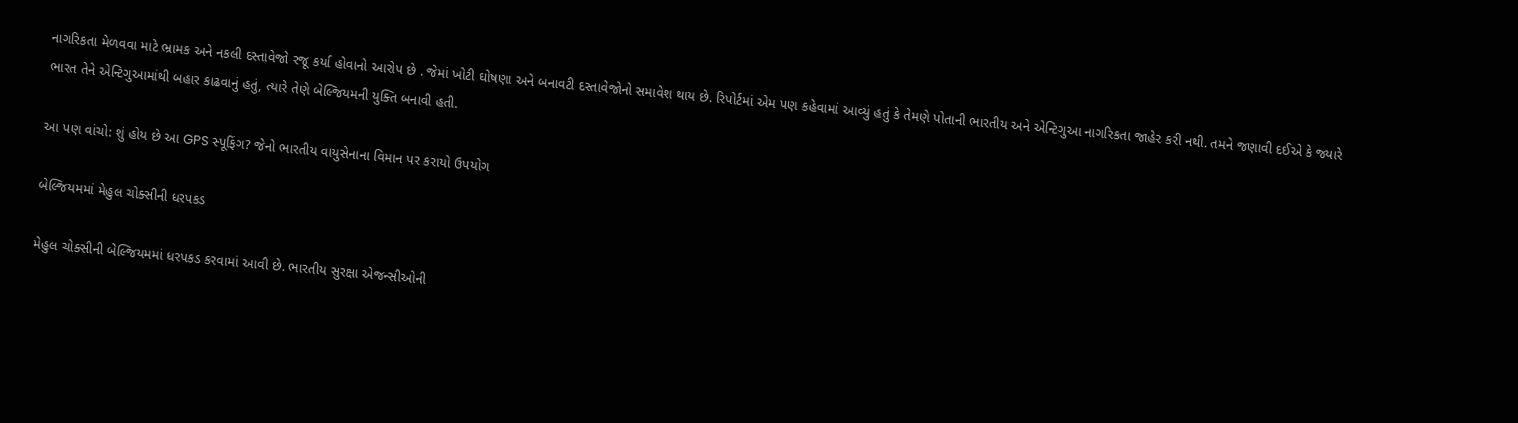નાગરિકતા મેળવવા માટે ભ્રામક અને નકલી દસ્તાવેજો રજૂ કર્યા હોવાનો આરોપ છે . જેમાં ખોટી ઘોષણા અને બનાવટી દસ્તાવેજોનો સમાવેશ થાય છે. રિપોર્ટમાં એમ પણ કહેવામાં આવ્યું હતું કે તેમણે પોતાની ભારતીય અને એન્ટિગુઆ નાગરિકતા જાહેર કરી નથી. તમને જણાવી દઈએ કે જ્યારે ભારત તેને એન્ટિગુઆમાંથી બહાર કાઢવાનું હતું, ત્યારે તેણે બેલ્જિયમની યુક્તિ બનાવી હતી.

આ પણ વાંચો: શું હોય છે આ GPS સ્પૂફિંગ? જેનો ભારતીય વાયુસેનાના વિમાન પર કરાયો ઉપયોગ

બેલ્જિયમમાં મેહુલ ચોક્સીની ધરપકડ

મેહુલ ચોક્સીની બેલ્જિયમમાં ધરપકડ કરવામાં આવી છે. ભારતીય સુરક્ષા એજન્સીઓની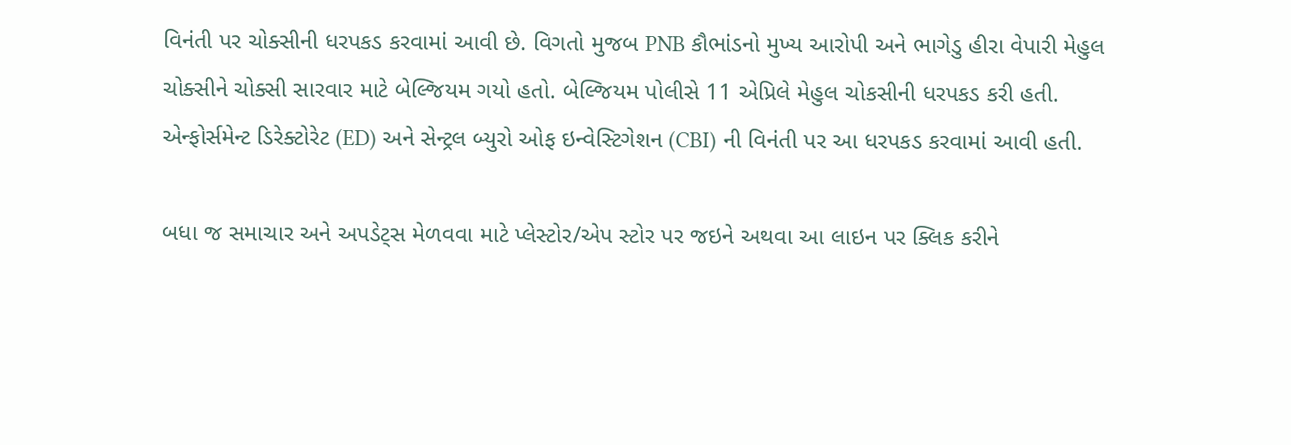વિનંતી પર ચોક્સીની ધરપકડ કરવામાં આવી છે. વિગતો મુજબ PNB કૌભાંડનો મુખ્ય આરોપી અને ભાગેડુ હીરા વેપારી મેહુલ ચોક્સીને ચોક્સી સારવાર માટે બેલ્જિયમ ગયો હતો. બેલ્જિયમ પોલીસે 11 એપ્રિલે મેહુલ ચોકસીની ધરપકડ કરી હતી. એન્ફોર્સમેન્ટ ડિરેક્ટોરેટ (ED) અને સેન્ટ્રલ બ્યુરો ઓફ ઇન્વેસ્ટિગેશન (CBI) ની વિનંતી પર આ ધરપકડ કરવામાં આવી હતી.

બધા જ સમાચાર અને અપડેટ્સ મેળવવા માટે પ્લેસ્ટોર/એપ સ્ટોર પર જઇને અથવા આ લાઇન પર ક્લિક કરીને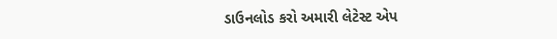ડાઉનલોડ કરો અમારી લેટેસ્ટ એપ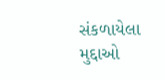સંકળાયેલા મુદ્દાઓ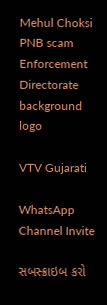Mehul Choksi PNB scam Enforcement Directorate
background
logo

VTV Gujarati

WhatsApp Channel Invite

સબસ્ક્રાઇબ કરો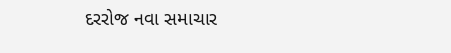દરરોજ નવા સમાચાર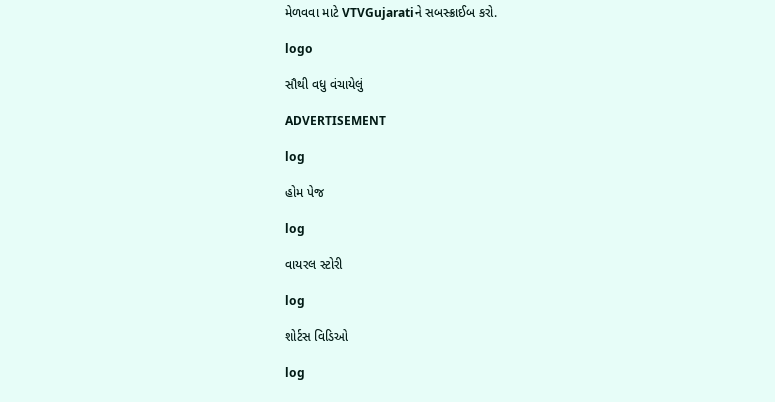મેળવવા માટે VTVGujaratiને સબસ્ક્રાઈબ કરો.

logo

સૌથી વધુ વંચાયેલું

ADVERTISEMENT

log

હોમ પેજ

log

વાયરલ સ્ટોરી

log

શોર્ટસ વિડિઓ

log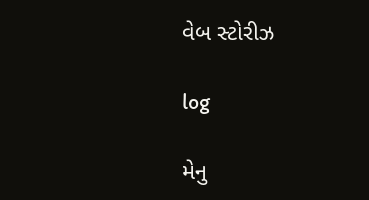વેબ સ્ટોરીઝ

log

મેનુ